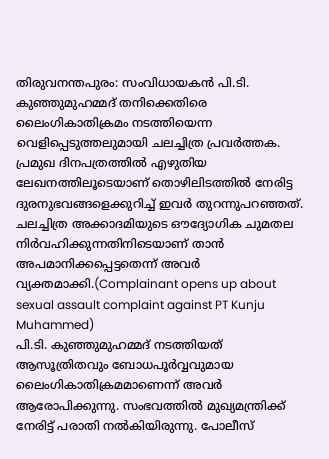തിരുവനന്തപുരം: സംവിധായകൻ പി.ടി. കുഞ്ഞുമുഹമ്മദ് തനിക്കെതിരെ ലൈംഗികാതിക്രമം നടത്തിയെന്ന വെളിപ്പെടുത്തലുമായി ചലച്ചിത്ര പ്രവർത്തക. പ്രമുഖ ദിനപത്രത്തിൽ എഴുതിയ ലേഖനത്തിലൂടെയാണ് തൊഴിലിടത്തിൽ നേരിട്ട ദുരനുഭവങ്ങളെക്കുറിച്ച് ഇവർ തുറന്നുപറഞ്ഞത്. ചലച്ചിത്ര അക്കാദമിയുടെ ഔദ്യോഗിക ചുമതല നിർവഹിക്കുന്നതിനിടെയാണ് താൻ അപമാനിക്കപ്പെട്ടതെന്ന് അവർ വ്യക്തമാക്കി.(Complainant opens up about sexual assault complaint against PT Kunju Muhammed)
പി.ടി. കുഞ്ഞുമുഹമ്മദ് നടത്തിയത് ആസൂത്രിതവും ബോധപൂർവ്വവുമായ ലൈംഗികാതിക്രമമാണെന്ന് അവർ ആരോപിക്കുന്നു. സംഭവത്തിൽ മുഖ്യമന്ത്രിക്ക് നേരിട്ട് പരാതി നൽകിയിരുന്നു. പോലീസ്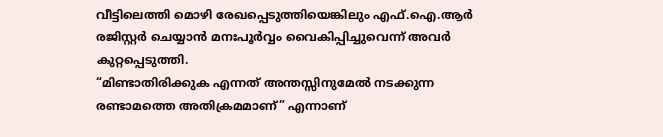വീട്ടിലെത്തി മൊഴി രേഖപ്പെടുത്തിയെങ്കിലും എഫ്.ഐ.ആർ രജിസ്റ്റർ ചെയ്യാൻ മനഃപൂർവ്വം വൈകിപ്പിച്ചുവെന്ന് അവർ കുറ്റപ്പെടുത്തി.
“മിണ്ടാതിരിക്കുക എന്നത് അന്തസ്സിനുമേൽ നടക്കുന്ന രണ്ടാമത്തെ അതിക്രമമാണ്” എന്നാണ്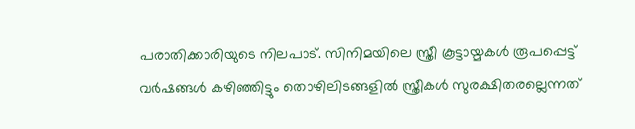പരാതിക്കാരിയുടെ നിലപാട്. സിനിമയിലെ സ്ത്രീ കൂട്ടായ്മകൾ രൂപപ്പെട്ട് വർഷങ്ങൾ കഴിഞ്ഞിട്ടും തൊഴിലിടങ്ങളിൽ സ്ത്രീകൾ സുരക്ഷിതരല്ലെന്നത്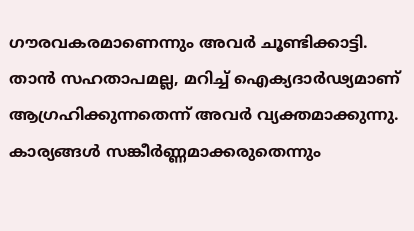ഗൗരവകരമാണെന്നും അവർ ചൂണ്ടിക്കാട്ടി. താൻ സഹതാപമല്ല, മറിച്ച് ഐക്യദാർഢ്യമാണ് ആഗ്രഹിക്കുന്നതെന്ന് അവർ വ്യക്തമാക്കുന്നു. കാര്യങ്ങൾ സങ്കീർണ്ണമാക്കരുതെന്നും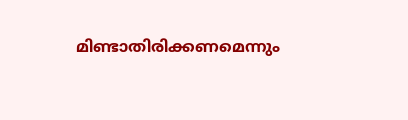മിണ്ടാതിരിക്കണമെന്നും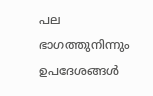പല ഭാഗത്തുനിന്നും ഉപദേശങ്ങൾ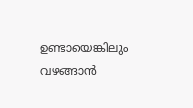ഉണ്ടായെങ്കിലും വഴങ്ങാൻ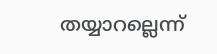തയ്യാറല്ലെന്ന്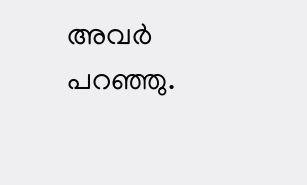അവർ പറഞ്ഞു.